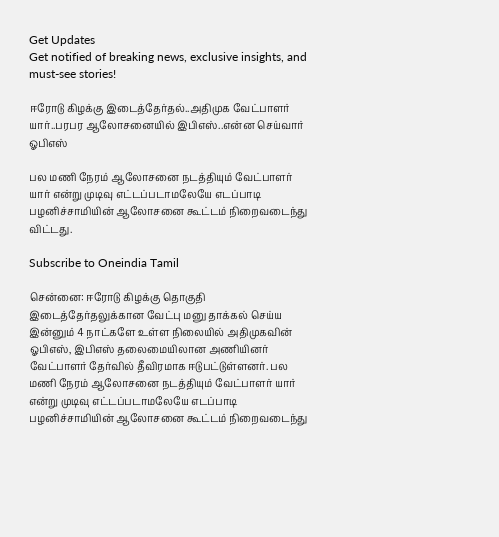Get Updates
Get notified of breaking news, exclusive insights, and must-see stories!

ஈரோடு கிழக்கு இடைத்தேர்தல்..அதிமுக வேட்பாளர் யார்..பரபர ஆலோசனையில் இபிஎஸ்..என்ன செய்வார் ஓபிஎஸ்

பல மணி நேரம் ஆலோசனை நடத்தியும் வேட்பாளர் யார் என்று முடிவு எட்டப்படாமலேயே எடப்பாடி பழனிச்சாமியின் ஆலோசனை கூட்டம் நிறைவடைந்து விட்டது.

Subscribe to Oneindia Tamil

சென்னை: ஈரோடு கிழக்கு தொகுதி இடைத்தேர்தலுக்கான வேட்பு மனு தாக்கல் செய்ய இன்னும் 4 நாட்களே உள்ள நிலையில் அதிமுகவின் ஓபிஎஸ், இபிஎஸ் தலைமையிலான அணியினர் வேட்பாளர் தேர்வில் தீவிரமாக ஈடுபட்டுள்ளனர். பல மணி நேரம் ஆலோசனை நடத்தியும் வேட்பாளர் யார் என்று முடிவு எட்டப்படாமலேயே எடப்பாடி பழனிச்சாமியின் ஆலோசனை கூட்டம் நிறைவடைந்து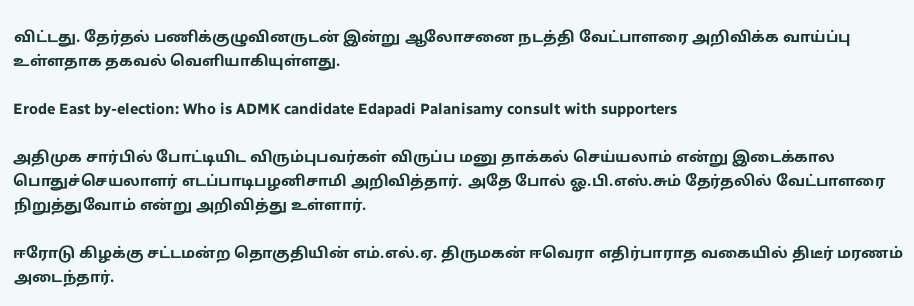விட்டது. தேர்தல் பணிக்குழுவினருடன் இன்று ஆலோசனை நடத்தி வேட்பாளரை அறிவிக்க வாய்ப்பு உள்ளதாக தகவல் வெளியாகியுள்ளது.

Erode East by-election: Who is ADMK candidate Edapadi Palanisamy consult with supporters

அதிமுக சார்பில் போட்டியிட விரும்புபவர்கள் விருப்ப மனு தாக்கல் செய்யலாம் என்று இடைக்கால பொதுச்செயலாளர் எடப்பாடிபழனிசாமி அறிவித்தார். அதே போல் ஓ.பி.எஸ்.சும் தேர்தலில் வேட்பாளரை நிறுத்துவோம் என்று அறிவித்து உள்ளார்.

ஈரோடு கிழக்கு சட்டமன்ற தொகுதியின் எம்.எல்.ஏ. திருமகன் ஈவெரா எதிர்பாராத வகையில் திடீர் மரணம் அடைந்தார்.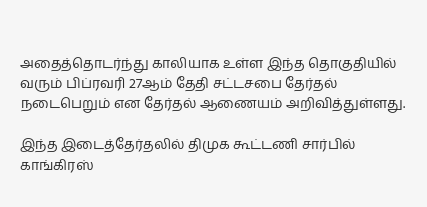அதைத்தொடர்ந்து காலியாக உள்ள இந்த தொகுதியில் வரும் பிப்ரவரி 27ஆம் தேதி சட்டசபை தேர்தல் நடைபெறும் என தேர்தல் ஆணையம் அறிவித்துள்ளது.

இந்த இடைத்தேர்தலில் திமுக கூட்டணி சார்பில் காங்கிரஸ்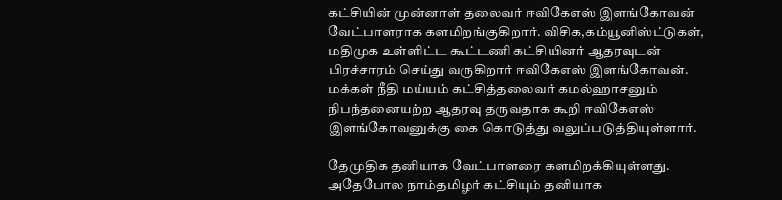கட்சியின் முன்னாள் தலைவர் ஈவிகேஎஸ் இளங்கோவன் வேட்பாளராக களமிறங்குகிறார். விசிக,கம்யூனிஸ்ட்டுகள், மதிமுக உள்ளிட்ட கூட்டணி கட்சியினர் ஆதரவுடன் பிரச்சாரம் செய்து வருகிறார் ஈவிகேஎஸ் இளங்கோவன். மக்கள் நீதி மய்யம் கட்சித்தலைவர் கமல்ஹாசனும் நிபந்தனையற்ற ஆதரவு தருவதாக கூறி ஈவிகேஎஸ் இளங்கோவனுக்கு கை கொடுத்து வலுப்படுத்தியுள்ளார்.

தேமுதிக தனியாக வேட்பாளரை களமிறக்கியுள்ளது. அதேபோல நாம்தமிழர் கட்சியும் தனியாக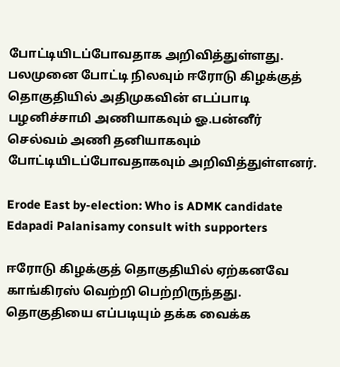போட்டியிடப்போவதாக அறிவித்துள்ளது. பலமுனை போட்டி நிலவும் ஈரோடு கிழக்குத் தொகுதியில் அதிமுகவின் எடப்பாடி பழனிச்சாமி அணியாகவும் ஓ.பன்னீர் செல்வம் அணி தனியாகவும் போட்டியிடப்போவதாகவும் அறிவித்துள்ளனர்.

Erode East by-election: Who is ADMK candidate Edapadi Palanisamy consult with supporters

ஈரோடு கிழக்குத் தொகுதியில் ஏற்கனவே காங்கிரஸ் வெற்றி பெற்றிருந்தது. தொகுதியை எப்படியும் தக்க வைக்க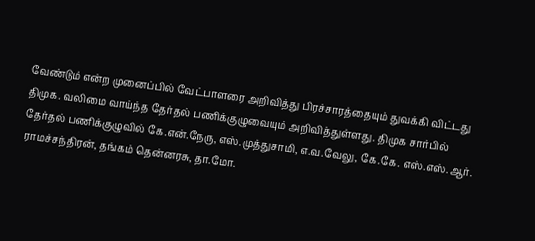வேண்டும் என்ற முனைப்பில் வேட்பாளரை அறிவித்து பிரச்சாரத்தையும் துவக்கி விட்டது திமுக. வலிமை வாய்ந்த தேர்தல் பணிக்குழுவையும் அறிவித்துள்ளது. திமுக சார்பில் தேர்தல் பணிக்குழுவில் கே.என்.நேரு, எஸ்.முத்துசாமி, எ.வ.வேலு, கே.கே. எஸ்.எஸ்.ஆர். ராமச்சந்திரன், தங்கம் தென்னரசு, தா.மோ.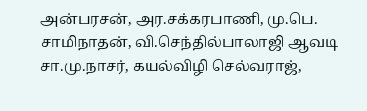அன்பரசன், அர.சக்கரபாணி, மு.பெ. சாமிநாதன், வி.செந்தில்பாலாஜி ஆவடி சா.மு.நாசர், கயல்விழி செல்வராஜ்,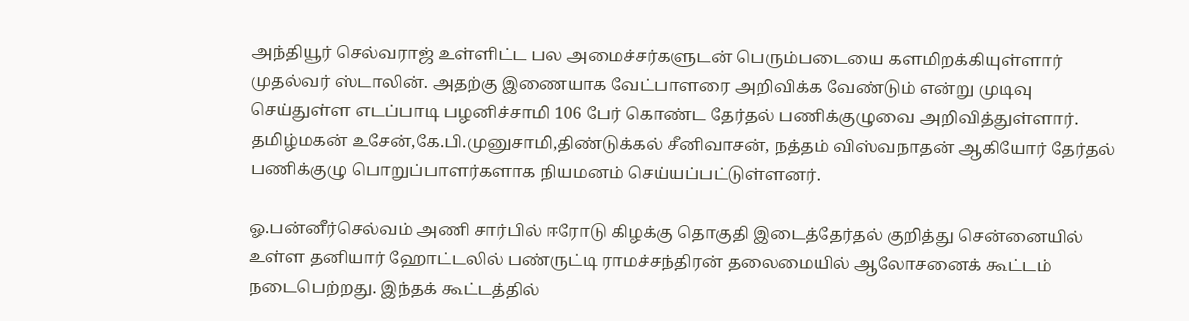அந்தியூர் செல்வராஜ் உள்ளிட்ட பல அமைச்சர்களுடன் பெரும்படையை களமிறக்கியுள்ளார் முதல்வர் ஸ்டாலின். அதற்கு இணையாக வேட்பாளரை அறிவிக்க வேண்டும் என்று முடிவு செய்துள்ள எடப்பாடி பழனிச்சாமி 106 பேர் கொண்ட தேர்தல் பணிக்குழுவை அறிவித்துள்ளார். தமிழ்மகன் உசேன்,கே.பி.முனுசாமி,திண்டுக்கல் சீனிவாசன், நத்தம் விஸ்வநாதன் ஆகியோர் தேர்தல் பணிக்குழு பொறுப்பாளர்களாக நியமனம் செய்யப்பட்டுள்ளனர்.

ஓ.பன்னீர்செல்வம் அணி சார்பில் ஈரோடு கிழக்கு தொகுதி இடைத்தேர்தல் குறித்து சென்னையில் உள்ள தனியார் ஹோட்டலில் பண்ருட்டி ராமச்சந்திரன் தலைமையில் ஆலோசனைக் கூட்டம் நடைபெற்றது. இந்தக் கூட்டத்தில்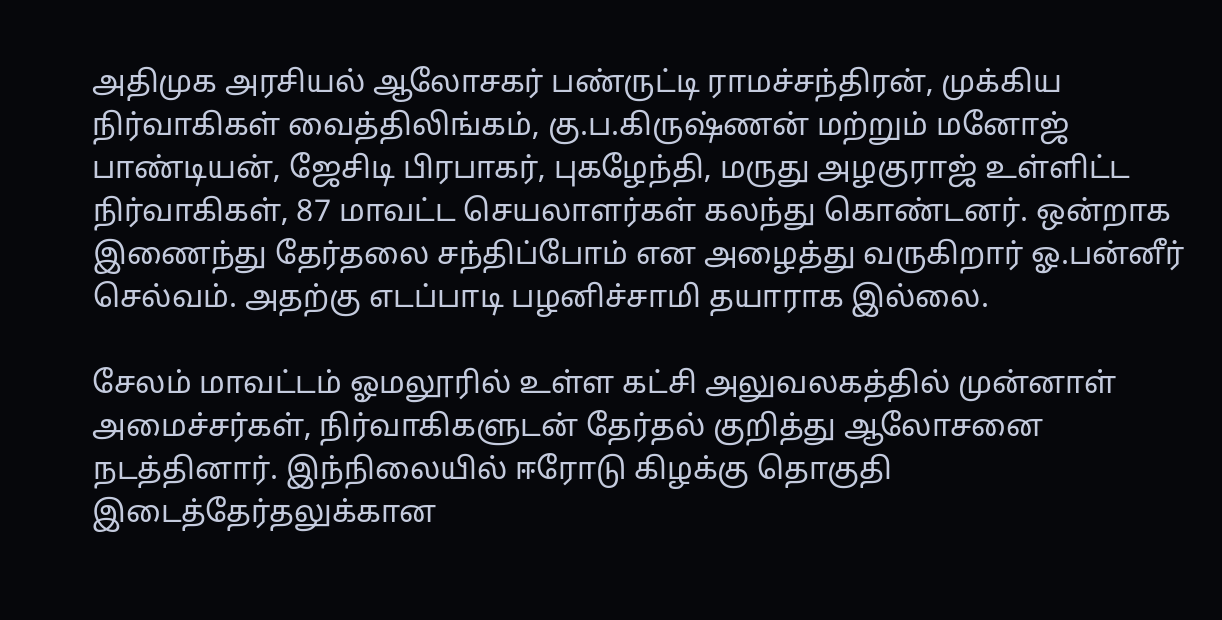அதிமுக அரசியல் ஆலோசகர் பண்ருட்டி ராமச்சந்திரன், முக்கிய நிர்வாகிகள் வைத்திலிங்கம், கு.ப.கிருஷ்ணன் மற்றும் மனோஜ் பாண்டியன், ஜேசிடி பிரபாகர், புகழேந்தி, மருது அழகுராஜ் உள்ளிட்ட நிர்வாகிகள், 87 மாவட்ட செயலாளர்கள் கலந்து கொண்டனர். ஒன்றாக இணைந்து தேர்தலை சந்திப்போம் என அழைத்து வருகிறார் ஓ.பன்னீர் செல்வம். அதற்கு எடப்பாடி பழனிச்சாமி தயாராக இல்லை.

சேலம் மாவட்டம் ஓமலூரில் உள்ள கட்சி அலுவலகத்தில் முன்னாள் அமைச்சர்கள், நிர்வாகிகளுடன் தேர்தல் குறித்து ஆலோசனை நடத்தினார். இந்நிலையில் ஈரோடு கிழக்கு தொகுதி இடைத்தேர்தலுக்கான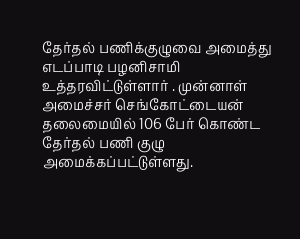தேர்தல் பணிக்குழுவை அமைத்து எடப்பாடி பழனிசாமி உத்தரவிட்டுள்ளார் . முன்னாள் அமைச்சர் செங்கோட்டையன் தலைமையில் 106 பேர் கொண்ட தேர்தல் பணி குழு அமைக்கப்பட்டுள்ளது.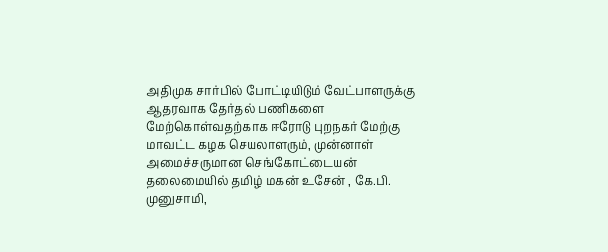அதிமுக சார்பில் போட்டியிடும் வேட்பாளருக்கு ஆதரவாக தேர்தல் பணிகளை மேற்கொள்வதற்காக ஈரோடு புறநகர் மேற்கு மாவட்ட கழக செயலாளரும், முன்னாள் அமைச்சருமான செங்கோட்டையன் தலைமையில் தமிழ் மகன் உசேன் , கே.பி. முனுசாமி,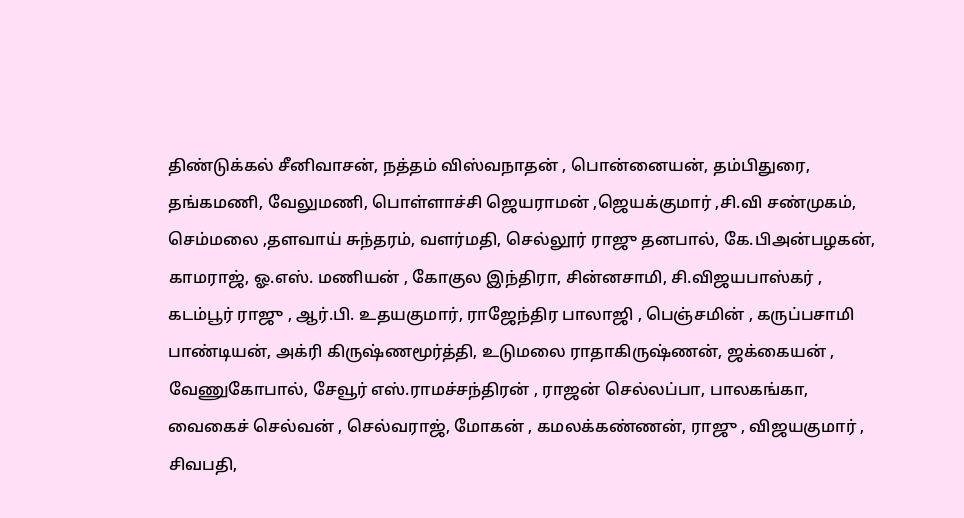திண்டுக்கல் சீனிவாசன், நத்தம் விஸ்வநாதன் , பொன்னையன், தம்பிதுரை, தங்கமணி, வேலுமணி, பொள்ளாச்சி ஜெயராமன் ,ஜெயக்குமார் ,சி.வி சண்முகம், செம்மலை ,தளவாய் சுந்தரம், வளர்மதி, செல்லூர் ராஜு தனபால், கே.பிஅன்பழகன், காமராஜ், ஓ.எஸ். மணியன் , கோகுல இந்திரா, சின்னசாமி, சி.விஜயபாஸ்கர் , கடம்பூர் ராஜு , ஆர்.பி. உதயகுமார், ராஜேந்திர பாலாஜி , பெஞ்சமின் , கருப்பசாமி பாண்டியன், அக்ரி கிருஷ்ணமூர்த்தி, உடுமலை ராதாகிருஷ்ணன், ஜக்கையன் , வேணுகோபால், சேவூர் எஸ்.ராமச்சந்திரன் , ராஜன் செல்லப்பா, பாலகங்கா, வைகைச் செல்வன் , செல்வராஜ், மோகன் , கமலக்கண்ணன், ராஜு , விஜயகுமார் , சிவபதி,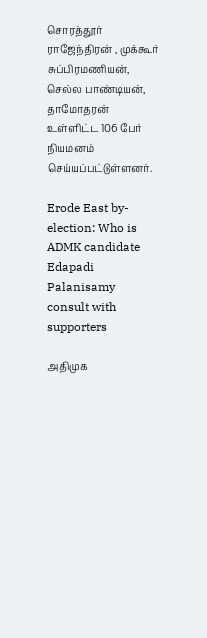சொரத்தூர் ராஜேந்திரன் , முக்கூர் சுப்பிரமணியன், செல்ல பாண்டியன், தாமோதரன் உள்ளிட்ட 106 பேர் நியமனம் செய்யப்பட்டுள்ளனர்.

Erode East by-election: Who is ADMK candidate Edapadi Palanisamy consult with supporters

அதிமுக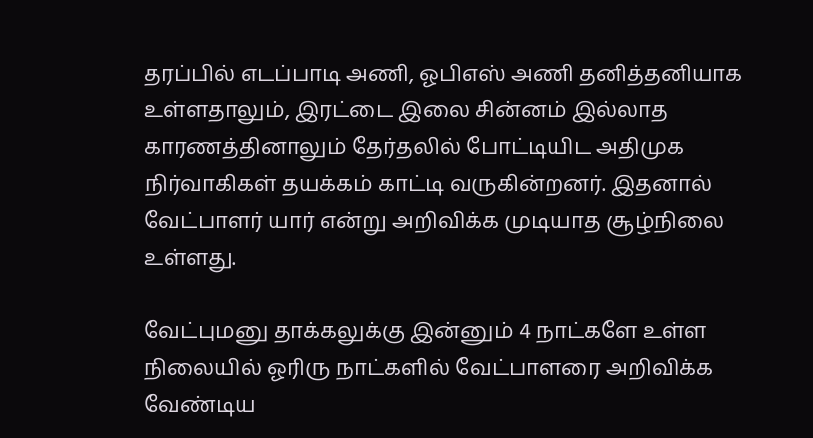தரப்பில் எடப்பாடி அணி, ஓபிஎஸ் அணி தனித்தனியாக உள்ளதாலும், இரட்டை இலை சின்னம் இல்லாத காரணத்தினாலும் தேர்தலில் போட்டியிட அதிமுக நிர்வாகிகள் தயக்கம் காட்டி வருகின்றனர். இதனால் வேட்பாளர் யார் என்று அறிவிக்க முடியாத சூழ்நிலை உள்ளது.

வேட்புமனு தாக்கலுக்கு இன்னும் 4 நாட்களே உள்ள நிலையில் ஓரிரு நாட்களில் வேட்பாளரை அறிவிக்க வேண்டிய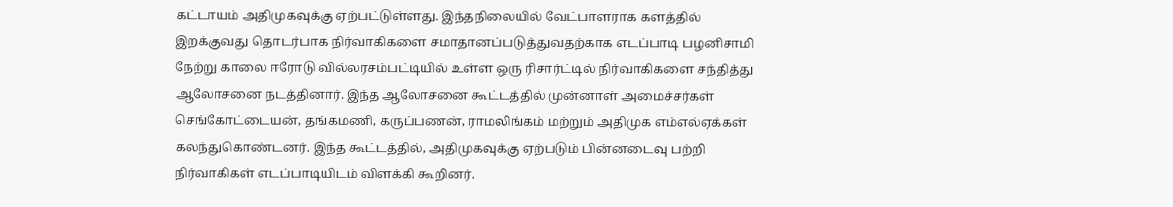கட்டாயம் அதிமுகவுக்கு ஏற்பட்டுள்ளது. இந்தநிலையில் வேட்பாளராக களத்தில் இறக்குவது தொடர்பாக நிர்வாகிகளை சமாதானப்படுத்துவதற்காக எடப்பாடி பழனிசாமி நேற்று காலை ஈரோடு வில்லரசம்பட்டியில் உள்ள ஒரு ரிசார்ட்டில் நிர்வாகிகளை சந்தித்து ஆலோசனை நடத்தினார். இந்த ஆலோசனை கூட்டத்தில் முன்னாள் அமைச்சர்கள் செங்கோட்டையன், தங்கமணி, கருப்பணன், ராமலிங்கம் மற்றும் அதிமுக எம்எல்ஏக்கள் கலந்துகொண்டனர். இந்த கூட்டத்தில், அதிமுகவுக்கு ஏற்படும் பின்னடைவு பற்றி நிர்வாகிகள் எடப்பாடியிடம் விளக்கி கூறினர்.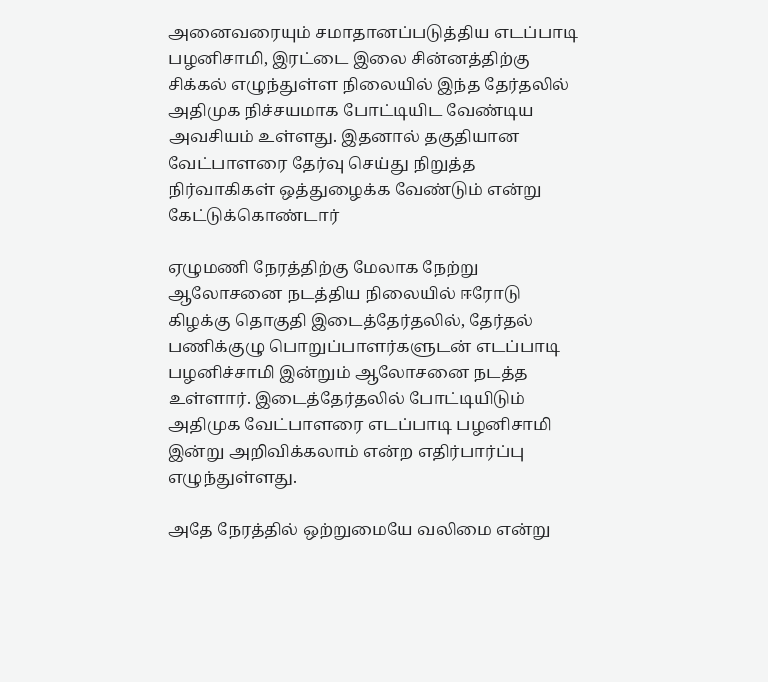அனைவரையும் சமாதானப்படுத்திய எடப்பாடி பழனிசாமி, இரட்டை இலை சின்னத்திற்கு சிக்கல் எழுந்துள்ள நிலையில் இந்த தேர்தலில் அதிமுக நிச்சயமாக போட்டியிட வேண்டிய அவசியம் உள்ளது. இதனால் தகுதியான வேட்பாளரை தேர்வு செய்து நிறுத்த நிர்வாகிகள் ஒத்துழைக்க வேண்டும் என்று கேட்டுக்கொண்டார்

ஏழுமணி நேரத்திற்கு மேலாக நேற்று ஆலோசனை நடத்திய நிலையில் ஈரோடு கிழக்கு தொகுதி இடைத்தேர்தலில், தேர்தல் பணிக்குழு பொறுப்பாளர்களுடன் எடப்பாடி பழனிச்சாமி இன்றும் ஆலோசனை நடத்த உள்ளார். இடைத்தேர்தலில் போட்டியிடும் அதிமுக வேட்பாளரை எடப்பாடி பழனிசாமி இன்று அறிவிக்கலாம் என்ற எதிர்பார்ப்பு எழுந்துள்ளது.

அதே நேரத்தில் ஒற்றுமையே வலிமை என்று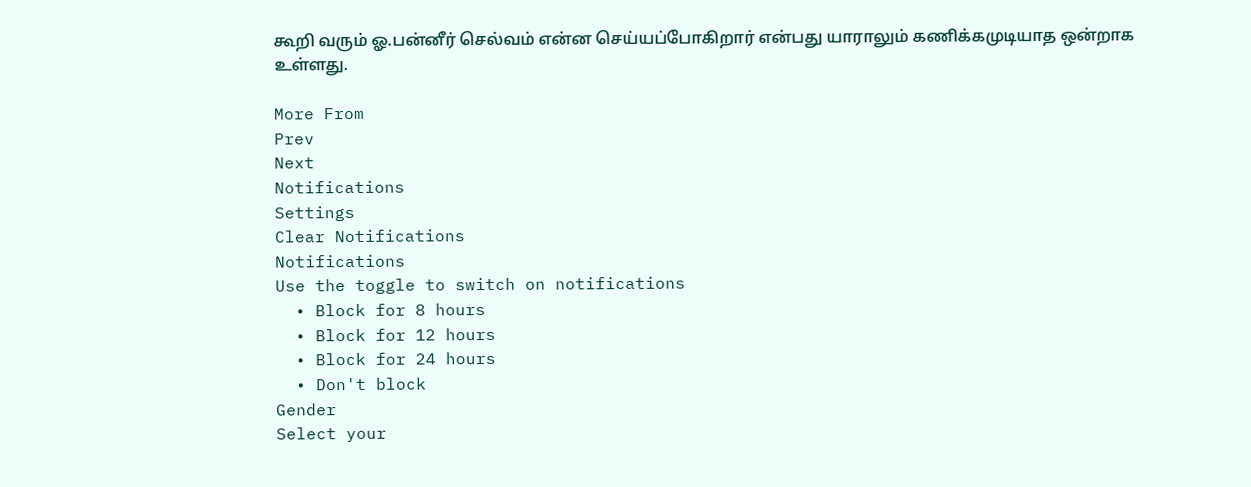கூறி வரும் ஓ.பன்னீர் செல்வம் என்ன செய்யப்போகிறார் என்பது யாராலும் கணிக்கமுடியாத ஒன்றாக உள்ளது.

More From
Prev
Next
Notifications
Settings
Clear Notifications
Notifications
Use the toggle to switch on notifications
  • Block for 8 hours
  • Block for 12 hours
  • Block for 24 hours
  • Don't block
Gender
Select your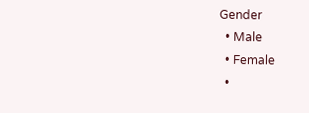Gender
  • Male
  • Female
  •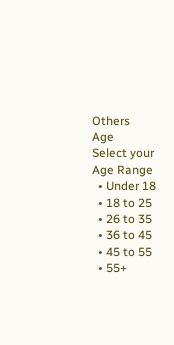Others
Age
Select your Age Range
  • Under 18
  • 18 to 25
  • 26 to 35
  • 36 to 45
  • 45 to 55
  • 55+